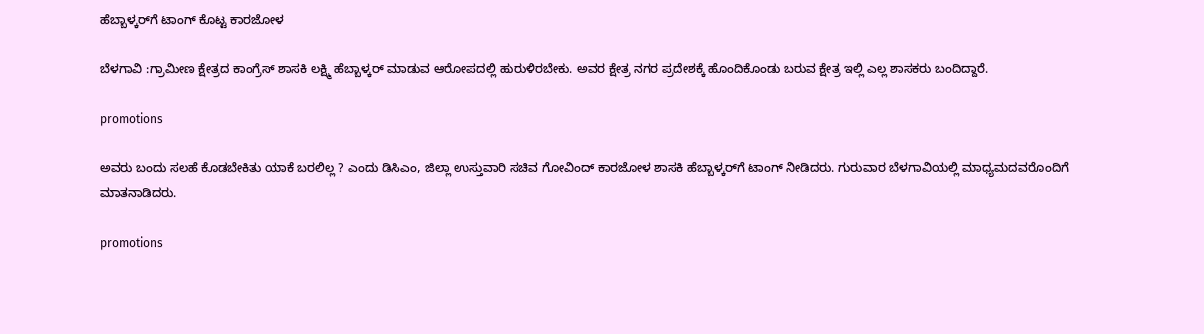ಹೆಬ್ಬಾಳ್ಕರ್‌ಗೆ ಟಾಂಗ್ ಕೊಟ್ಟ ಕಾರಜೋಳ

ಬೆಳಗಾವಿ :ಗ್ರಾಮೀಣ ಕ್ಷೇತ್ರದ ಕಾಂಗ್ರೆಸ್ ಶಾಸಕಿ ಲಕ್ಷ್ಮಿ ಹೆಬ್ಬಾಳ್ಕರ್ ಮಾಡುವ ಆರೋಪದಲ್ಲಿ ಹುರುಳಿರಬೇಕು. ಅವರ ಕ್ಷೇತ್ರ ನಗರ ಪ್ರದೇಶಕ್ಕೆ ಹೊಂದಿಕೊಂಡು ಬರುವ ಕ್ಷೇತ್ರ ಇಲ್ಲಿ ಎಲ್ಲ ಶಾಸಕರು ಬಂದಿದ್ದಾರೆ.

promotions

ಅವರು ಬಂದು ಸಲಹೆ ಕೊಡಬೇಕಿತು ಯಾಕೆ ಬರಲಿಲ್ಲ ? ಎಂದು ಡಿಸಿಎಂ, ಜಿಲ್ಲಾ ಉಸ್ತುವಾರಿ ಸಚಿವ ಗೋವಿಂದ್ ಕಾರಜೋಳ ಶಾಸಕಿ ಹೆಬ್ಬಾಳ್ಕರ್‌ಗೆ ಟಾಂಗ್ ನೀಡಿದರು. ಗುರುವಾರ ಬೆಳಗಾವಿಯಲ್ಲಿ ಮಾಧ್ಯಮದವರೊಂದಿಗೆ ಮಾತನಾಡಿದರು.

promotions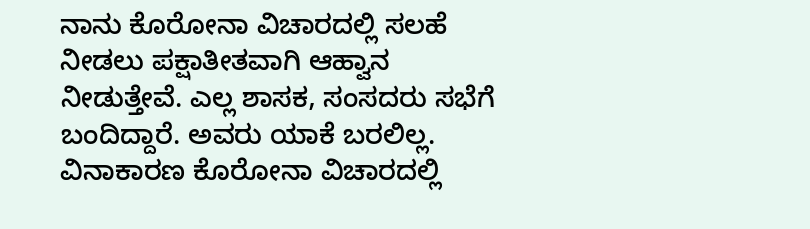ನಾನು ಕೊರೋನಾ ವಿಚಾರದಲ್ಲಿ ಸಲಹೆ ನೀಡಲು ಪಕ್ಷಾತೀತವಾಗಿ ಆಹ್ವಾನ ನೀಡುತ್ತೇವೆ. ಎಲ್ಲ ಶಾಸಕ, ಸಂಸದರು ಸಭೆಗೆ ಬಂದಿದ್ದಾರೆ. ಅವರು ಯಾಕೆ ಬರಲಿಲ್ಲ. ವಿನಾಕಾರಣ ಕೊರೋನಾ ವಿಚಾರದಲ್ಲಿ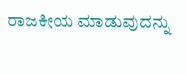ರಾಜಕೀಯ ಮಾಡುವುದನ್ನು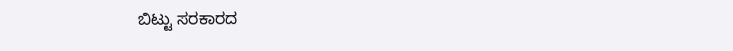ಬಿಟ್ಟು ಸರಕಾರದ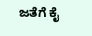ಜತೆಗೆ ಕೈ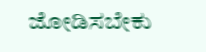ಜೋಡಿಸಬೇಕು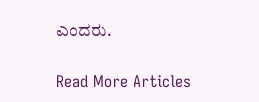ಎಂದರು.

Read More Articles